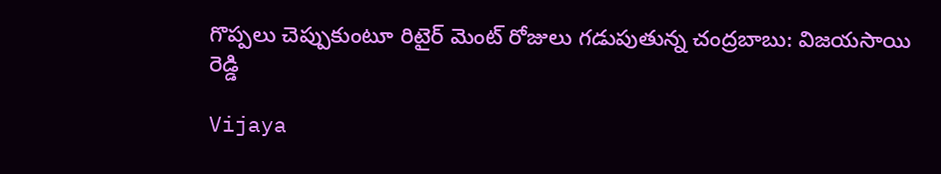గొప్పలు చెప్పుకుంటూ రిటైర్ మెంట్ రోజులు గడుపుతున్న చంద్రబాబు: విజయసాయి రెడ్డి

Vijaya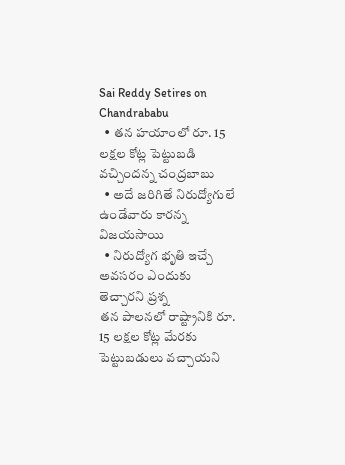Sai Reddy Setires on Chandrababu
  • తన హయాంలో రూ. 15 లక్షల కోట్ల పెట్టుబడి వచ్చిందన్న చంద్రబాబు
  • అదే జరిగితే నిరుద్యోగులే ఉండేవారు కారన్న విజయసాయి
  • నిరుద్యోగ భృతి ఇచ్చే అవసరం ఎందుకు తెచ్చారని ప్రశ్న
తన పాలనలో రాష్ట్రానికి రూ. 15 లక్షల కోట్ల మేరకు పెట్టుబడులు వచ్చాయని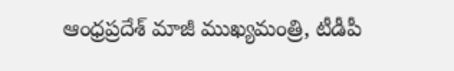ఆంధ్రప్రదేశ్ మాజీ ముఖ్యమంత్రి, టీడీపీ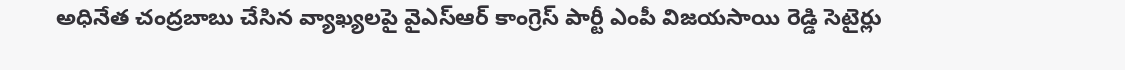అధినేత చంద్రబాబు చేసిన వ్యాఖ్యలపై వైఎస్ఆర్ కాంగ్రెస్ పార్టీ ఎంపీ విజయసాయి రెడ్డి సెటైర్లు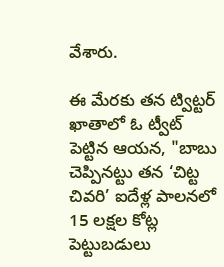వేశారు.

ఈ మేరకు తన ట్విట్టర్ ఖాతాలో ఓ ట్వీట్ పెట్టిన ఆయన, "బాబు చెప్పినట్టు తన ‘చిట్ట చివరి’ ఐదేళ్ల పాలనలో 15 లక్షల కోట్ల పెట్టుబడులు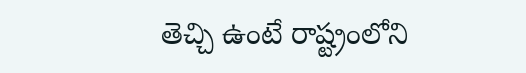తెచ్చి ఉంటే రాష్ట్రంలోని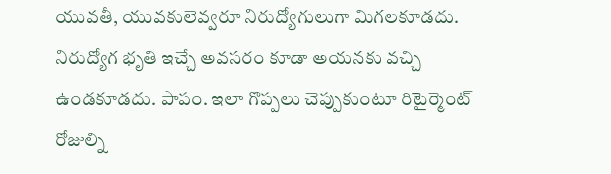యువతీ, యువకులెవ్వరూ నిరుద్యోగులుగా మిగలకూడదు. నిరుద్యోగ భృతి ఇచ్చే అవసరం కూడా అయనకు వచ్చి ఉండకూడదు. పాపం. ఇలా గొప్పలు చెప్పుకుంటూ రిటైర్మెంట్ రోజుల్ని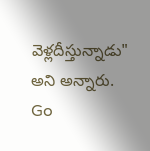వెళ్లదీస్తున్నాడు" అని అన్నారు.
Go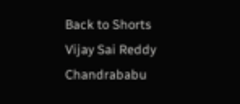Back to Shorts
Vijay Sai Reddy
Chandrababu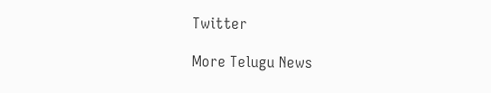Twitter

More Telugu News